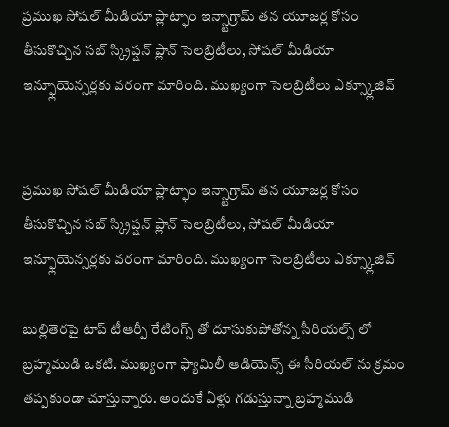ప్రముఖ సోషల్ మీడియా ప్లాట్ఫాం ఇన్స్టాగ్రామ్ తన యూజర్ల కోసం తీసుకొచ్చిన సబ్ స్క్రిప్షన్ ప్లాన్ సెలబ్రిటీలు, సోషల్ మీడియా ఇన్ఫ్లూయెన్సర్లకు వరంగా మారింది. ముఖ్యంగా సెలబ్రిటీలు ఎక్స్క్లూజివ్


ప్రముఖ సోషల్ మీడియా ప్లాట్ఫాం ఇన్స్టాగ్రామ్ తన యూజర్ల కోసం తీసుకొచ్చిన సబ్ స్క్రిప్షన్ ప్లాన్ సెలబ్రిటీలు, సోషల్ మీడియా ఇన్ఫ్లూయెన్సర్లకు వరంగా మారింది. ముఖ్యంగా సెలబ్రిటీలు ఎక్స్క్లూజివ్

బుల్లితెరపై టాప్ టీఆర్పీ రేటింగ్స్ తో దూసుకుపోతోన్న సీరియల్స్ లో బ్రహ్మముడి ఒకటి. ముఖ్యంగా ఫ్యామిలీ ఆడియెన్స్ ఈ సీరియల్ ను క్రమం తప్పకుండా చూస్తున్నారు. అందుకే ఏళ్లు గడుస్తున్నా బ్రహ్మముడి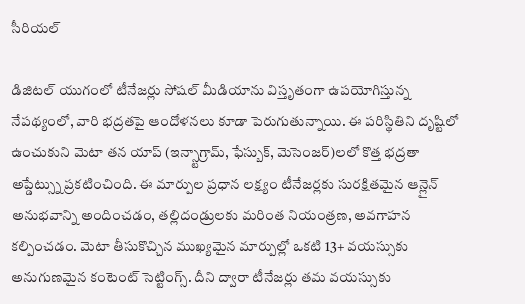సీరియల్

డిజిటల్ యుగంలో టీనేజర్లు సోషల్ మీడియాను విస్తృతంగా ఉపయోగిస్తున్న నేపథ్యంలో, వారి భద్రతపై ఆందోళనలు కూడా పెరుగుతున్నాయి. ఈ పరిస్థితిని దృష్టిలో ఉంచుకుని మెటా తన యాప్ (ఇన్స్టాగ్రామ్, ఫేస్బుక్, మెసెంజర్)లలో కొత్త భద్రతా అప్డేట్స్ను ప్రకటించింది. ఈ మార్పుల ప్రధాన లక్ష్యం టీనేజర్లకు సురక్షితమైన ఆన్లైన్ అనుభవాన్ని అందించడం, తల్లిదండ్రులకు మరింత నియంత్రణ, అవగాహన కల్పించడం. మెటా తీసుకొచ్చిన ముఖ్యమైన మార్పుల్లో ఒకటి 13+ వయస్సుకు అనుగుణమైన కంటెంట్ సెట్టింగ్స్. దీని ద్వారా టీనేజర్లు తమ వయస్సుకు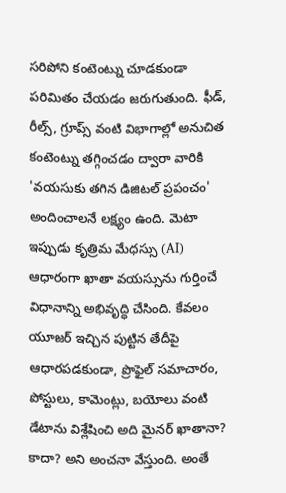సరిపోని కంటెంట్ను చూడకుండా పరిమితం చేయడం జరుగుతుంది. ఫీడ్, రీల్స్, గ్రూప్స్ వంటి విభాగాల్లో అనుచిత కంటెంట్ను తగ్గించడం ద్వారా వారికి 'వయసుకు తగిన డిజిటల్ ప్రపంచం' అందించాలనే లక్ష్యం ఉంది. మెటా ఇప్పుడు కృత్రిమ మేధస్సు (AI) ఆధారంగా ఖాతా వయస్సును గుర్తించే విధానాన్ని అభివృద్ధి చేసింది. కేవలం యూజర్ ఇచ్చిన పుట్టిన తేదీపై ఆధారపడకుండా, ప్రొఫైల్ సమాచారం, పోస్టులు, కామెంట్లు, బయోలు వంటి డేటాను విశ్లేషించి అది మైనర్ ఖాతానా? కాదా? అని అంచనా వేస్తుంది. అంతే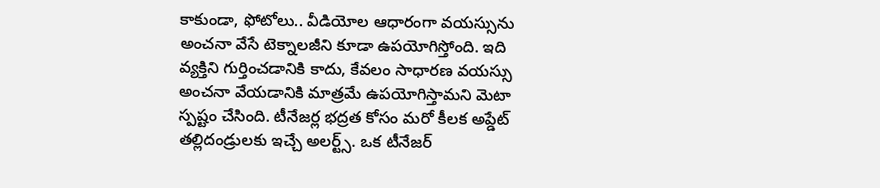కాకుండా, ఫోటోలు.. వీడియోల ఆధారంగా వయస్సును అంచనా వేసే టెక్నాలజీని కూడా ఉపయోగిస్తోంది. ఇది వ్యక్తిని గుర్తించడానికి కాదు, కేవలం సాధారణ వయస్సు అంచనా వేయడానికి మాత్రమే ఉపయోగిస్తామని మెటా స్పష్టం చేసింది. టీనేజర్ల భద్రత కోసం మరో కీలక అప్డేట్ తల్లిదండ్రులకు ఇచ్చే అలర్ట్స్. ఒక టీనేజర్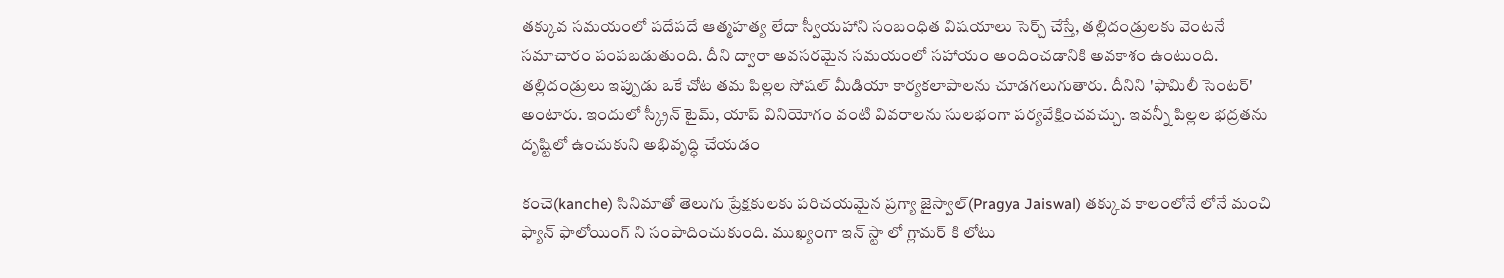తక్కువ సమయంలో పదేపదే ఆత్మహత్య లేదా స్వీయహాని సంబంధిత విషయాలు సెర్చ్ చేస్తే, తల్లిదండ్రులకు వెంటనే సమాచారం పంపబడుతుంది. దీని ద్వారా అవసరమైన సమయంలో సహాయం అందించడానికి అవకాశం ఉంటుంది. తల్లిదండ్రులు ఇప్పుడు ఒకే చోట తమ పిల్లల సోషల్ మీడియా కార్యకలాపాలను చూడగలుగుతారు. దీనిని 'ఫామిలీ సెంటర్' అంటారు. ఇందులో స్క్రీన్ టైమ్, యాప్ వినియోగం వంటి వివరాలను సులభంగా పర్యవేక్షించవచ్చు. ఇవన్నీ పిల్లల భద్రతను దృష్టిలో ఉంచుకుని అభివృద్ధి చేయడం

కంచె(kanche) సినిమాతో తెలుగు ప్రేక్షకులకు పరిచయమైన ప్రగ్యా జైస్వాల్(Pragya Jaiswal) తక్కువ కాలంలోనే లోనే మంచి ఫ్యాన్ ఫాలోయింగ్ ని సంపాదించుకుంది. ముఖ్యంగా ఇన్ స్టా లో గ్లామర్ కి లోటు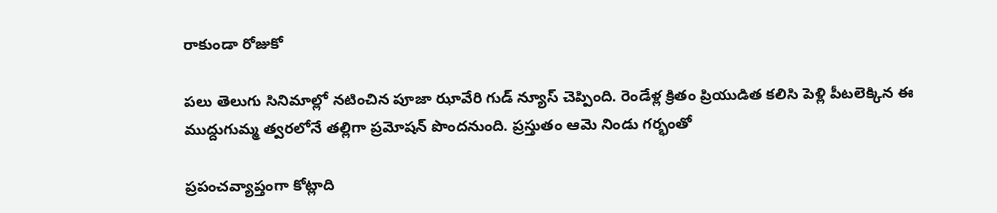రాకుండా రోజుకో

పలు తెలుగు సినిమాల్లో నటించిన పూజా ఝావేరి గుడ్ న్యూస్ చెప్పింది. రెండేళ్ల క్రితం ప్రియుడిత కలిసి పెళ్లి పీటలెక్కిన ఈ ముద్దుగుమ్మ త్వరలోనే తల్లిగా ప్రమోషన్ పొందనుంది. ప్రస్తుతం ఆమె నిండు గర్భంతో

ప్రపంచవ్యాప్తంగా కోట్లాది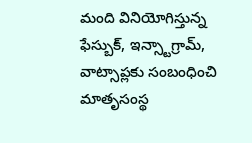మంది వినియోగిస్తున్న ఫేస్బుక్, ఇన్స్టాగ్రామ్, వాట్సాప్లకు సంబంధించి మాతృసంస్థ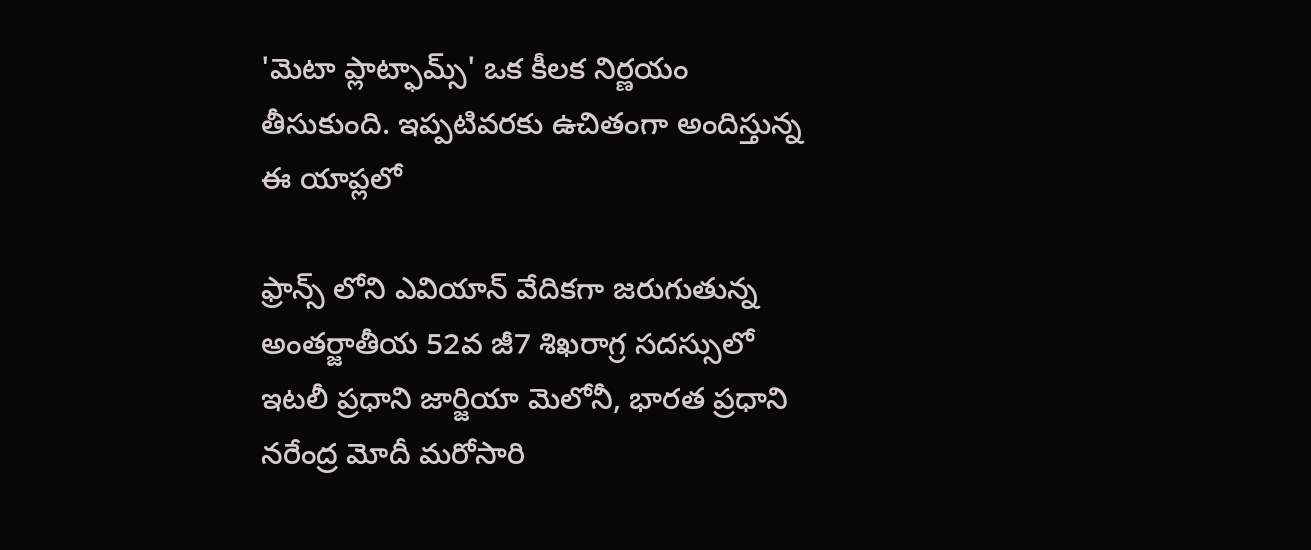'మెటా ప్లాట్ఫామ్స్' ఒక కీలక నిర్ణయం తీసుకుంది. ఇప్పటివరకు ఉచితంగా అందిస్తున్న ఈ యాప్లలో

ఫ్రాన్స్ లోని ఎవియాన్ వేదికగా జరుగుతున్న అంతర్జాతీయ 52వ జీ7 శిఖరాగ్ర సదస్సులో ఇటలీ ప్రధాని జార్జియా మెలోనీ, భారత ప్రధాని నరేంద్ర మోదీ మరోసారి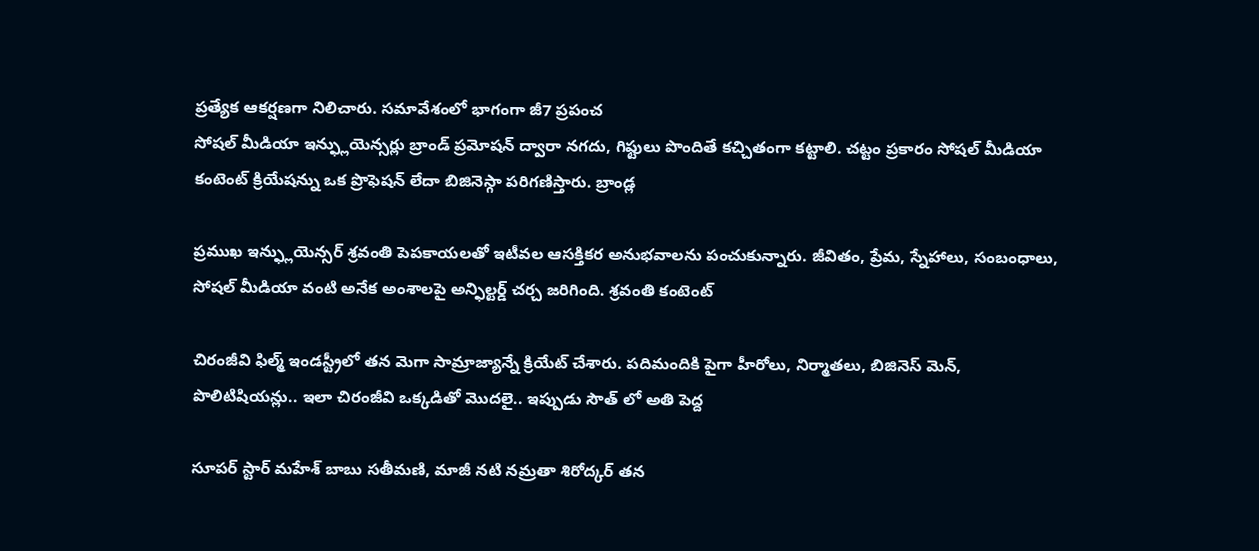ప్రత్యేక ఆకర్షణగా నిలిచారు. సమావేశంలో భాగంగా జీ7 ప్రపంచ
సోషల్ మీడియా ఇన్ఫ్లుయెన్సర్లు బ్రాండ్ ప్రమోషన్ ద్వారా నగదు, గిఫ్టులు పొందితే కచ్చితంగా కట్టాలి. చట్టం ప్రకారం సోషల్ మీడియా కంటెంట్ క్రియేషన్ను ఒక ప్రొఫెషన్ లేదా బిజినెస్గా పరిగణిస్తారు. బ్రాండ్ల

ప్రముఖ ఇన్ఫ్లుయెన్సర్ శ్రవంతి పెపకాయలతో ఇటీవల ఆసక్తికర అనుభవాలను పంచుకున్నారు. జీవితం, ప్రేమ, స్నేహాలు, సంబంధాలు, సోషల్ మీడియా వంటి అనేక అంశాలపై అన్ఫిల్టర్డ్ చర్చ జరిగింది. శ్రవంతి కంటెంట్

చిరంజీవి ఫిల్మ్ ఇండస్ట్రీలో తన మెగా సామ్రాజ్యాన్నే క్రియేట్ చేశారు. పదిమందికి పైగా హీరోలు, నిర్మాతలు, బిజినెస్ మెన్, పొలిటిషియన్లు.. ఇలా చిరంజీవి ఒక్కడితో మొదలై.. ఇప్పుడు సౌత్ లో అతి పెద్ద

సూపర్ స్టార్ మహేశ్ బాబు సతీమణి, మాజీ నటి నమ్రతా శిరోద్కర్ తన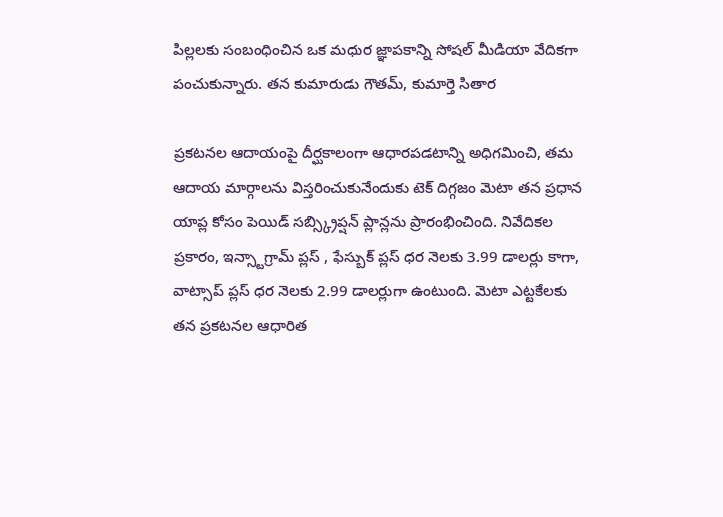పిల్లలకు సంబంధించిన ఒక మధుర జ్ఞాపకాన్ని సోషల్ మీడియా వేదికగా పంచుకున్నారు. తన కుమారుడు గౌతమ్, కుమార్తె సితార

ప్రకటనల ఆదాయంపై దీర్ఘకాలంగా ఆధారపడటాన్ని అధిగమించి, తమ ఆదాయ మార్గాలను విస్తరించుకునేందుకు టెక్ దిగ్గజం మెటా తన ప్రధాన యాప్ల కోసం పెయిడ్ సబ్స్క్రిప్షన్ ప్లాన్లను ప్రారంభించింది. నివేదికల ప్రకారం, ఇన్స్టాగ్రామ్ ప్లస్ , ఫేస్బుక్ ప్లస్ ధర నెలకు 3.99 డాలర్లు కాగా, వాట్సాప్ ప్లస్ ధర నెలకు 2.99 డాలర్లుగా ఉంటుంది. మెటా ఎట్టకేలకు తన ప్రకటనల ఆధారిత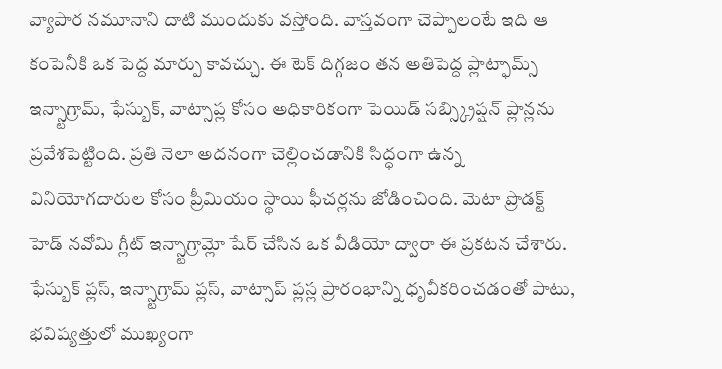వ్యాపార నమూనాని దాటి ముందుకు వస్తోంది. వాస్తవంగా చెప్పాలంటే ఇది ఆ కంపెనీకి ఒక పెద్ద మార్పు కావచ్చు. ఈ టెక్ దిగ్గజం తన అతిపెద్ద ప్లాట్ఫామ్స్ ఇన్స్టాగ్రామ్, ఫేస్బుక్, వాట్సాప్ల కోసం అధికారికంగా పెయిడ్ సబ్స్క్రిప్షన్ ప్లాన్లను ప్రవేశపెట్టింది. ప్రతి నెలా అదనంగా చెల్లించడానికి సిద్ధంగా ఉన్న వినియోగదారుల కోసం ప్రీమియం స్థాయి ఫీచర్లను జోడించింది. మెటా ప్రొడక్ట్ హెడ్ నవోమి గ్లీట్ ఇన్స్టాగ్రామ్లో షేర్ చేసిన ఒక వీడియో ద్వారా ఈ ప్రకటన చేశారు. ఫేస్బుక్ ప్లస్, ఇన్స్టాగ్రామ్ ప్లస్, వాట్సాప్ ప్లస్ల ప్రారంభాన్ని ధృవీకరించడంతో పాటు, భవిష్యత్తులో ముఖ్యంగా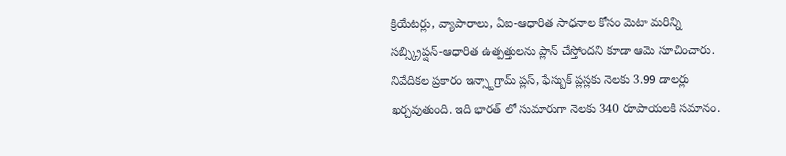క్రియేటర్లు, వ్యాపారాలు, ఏఐ-ఆధారిత సాధనాల కోసం మెటా మరిన్ని సబ్స్క్రిప్షన్-ఆధారిత ఉత్పత్తులను ప్లాన్ చేస్తోందని కూడా ఆమె సూచించారు. నివేదికల ప్రకారం ఇన్స్టాగ్రామ్ ప్లస్, ఫేస్బుక్ ప్లస్లకు నెలకు 3.99 డాలర్లు ఖర్చవుతుంది. ఇది భారత్ లో సుమారుగా నెలకు 340 రూపాయలకి సమానం.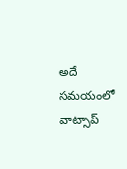అదే సమయంలో వాట్సాప్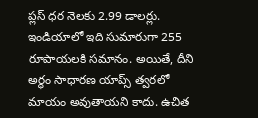ప్లస్ ధర నెలకు 2.99 డాలర్లు. ఇండియాలో ఇది సుమారుగా 255 రూపాయలకి సమానం. అయితే, దీని అర్థం సాధారణ యాప్స్ త్వరలో మాయం అవుతాయని కాదు. ఉచిత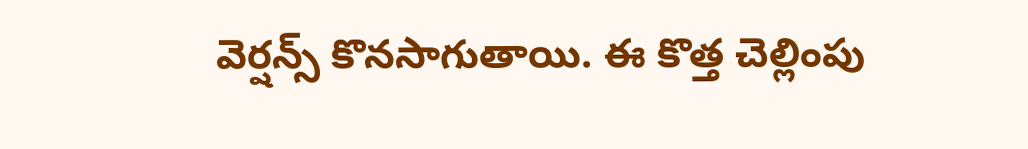వెర్షన్స్ కొనసాగుతాయి. ఈ కొత్త చెల్లింపు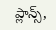ప్లాన్స్,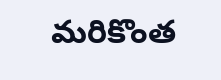మరికొంత